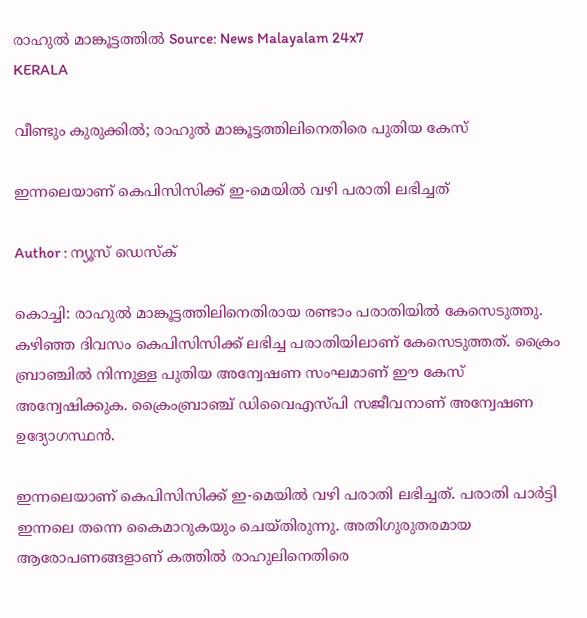രാഹുൽ മാങ്കൂട്ടത്തിൽ Source: News Malayalam 24x7
KERALA

വീണ്ടും കുരുക്കില്‍; രാഹുല്‍ മാങ്കൂട്ടത്തിലിനെതിരെ പുതിയ കേസ്

ഇന്നലെയാണ് കെപിസിസിക്ക് ഇ-മെയില്‍ വഴി പരാതി ലഭിച്ചത്

Author : ന്യൂസ് ഡെസ്ക്

കൊച്ചി: രാഹുല്‍ മാങ്കൂട്ടത്തിലിനെതിരായ രണ്ടാം പരാതിയില്‍ കേസെടുത്തു. കഴിഞ്ഞ ദിവസം കെപിസിസിക്ക് ലഭിച്ച പരാതിയിലാണ് കേസെടുത്തത്. ക്രൈം ബ്രാഞ്ചില്‍ നിന്നുള്ള പുതിയ അന്വേഷണ സംഘമാണ് ഈ കേസ് അന്വേഷിക്കുക. ക്രൈംബ്രാഞ്ച് ഡിവൈഎസ്പി സജീവനാണ് അന്വേഷണ ഉദ്യോഗസ്ഥൻ.

ഇന്നലെയാണ് കെപിസിസിക്ക് ഇ-മെയില്‍ വഴി പരാതി ലഭിച്ചത്. പരാതി പാര്‍ട്ടി ഇന്നലെ തന്നെ കൈമാറുകയും ചെയ്തിരുന്നു. അതിഗുരുതരമായ ആരോപണങ്ങളാണ് കത്തില്‍ രാഹുലിനെതിരെ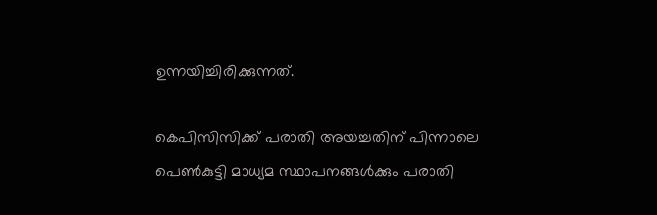ഉന്നയിച്ചിരിക്കുന്നത്.

കെപിസിസിക്ക് പരാതി അയച്ചതിന് പിന്നാലെ പെണ്‍കുട്ടി മാധ്യമ സ്ഥാപനങ്ങള്‍ക്കും പരാതി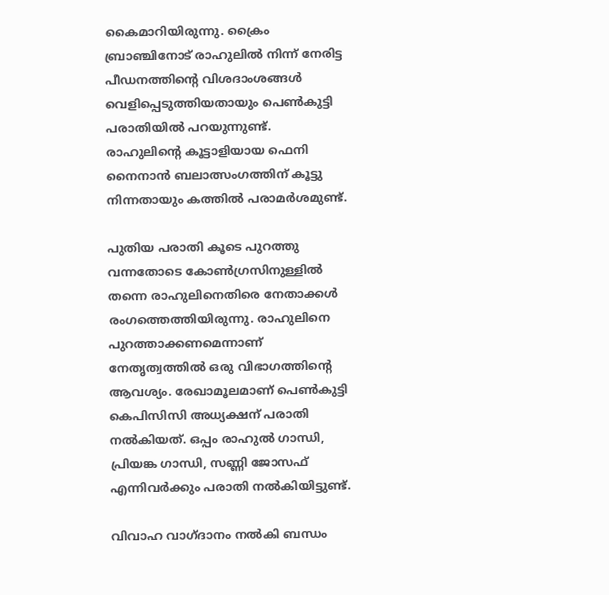കൈമാറിയിരുന്നു. ക്രൈം ബ്രാഞ്ചിനോട് രാഹുലില്‍ നിന്ന് നേരിട്ട പീഡനത്തിന്റെ വിശദാംശങ്ങള്‍ വെളിപ്പെടുത്തിയതായും പെണ്‍കുട്ടി പരാതിയില്‍ പറയുന്നുണ്ട്. രാഹുലിന്റെ കൂട്ടാളിയായ ഫെനി നൈനാന്‍ ബലാത്സംഗത്തിന് കൂട്ടു നിന്നതായും കത്തില്‍ പരാമര്‍ശമുണ്ട്.

പുതിയ പരാതി കൂടെ പുറത്തു വന്നതോടെ കോണ്‍ഗ്രസിനുള്ളില്‍ തന്നെ രാഹുലിനെതിരെ നേതാക്കള്‍ രംഗത്തെത്തിയിരുന്നു. രാഹുലിനെ പുറത്താക്കണമെന്നാണ് നേതൃത്വത്തില്‍ ഒരു വിഭാഗത്തിന്റെ ആവശ്യം. രേഖാമൂലമാണ് പെണ്‍കുട്ടി കെപിസിസി അധ്യക്ഷന് പരാതി നല്‍കിയത്. ഒപ്പം രാഹുല്‍ ഗാന്ധി, പ്രിയങ്ക ഗാന്ധി, സണ്ണി ജോസഫ് എന്നിവര്‍ക്കും പരാതി നല്‍കിയിട്ടുണ്ട്.

വിവാഹ വാഗ്ദാനം നല്‍കി ബന്ധം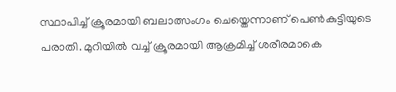സ്ഥാപിച്ച് ക്രൂരമായി ബലാത്സംഗം ചെയ്തെന്നാണ് പെണ്‍കുട്ടിയുടെ പരാതി. മുറിയില്‍ വച്ച് ക്രൂരമായി ആക്രമിച്ച് ശരീരമാകെ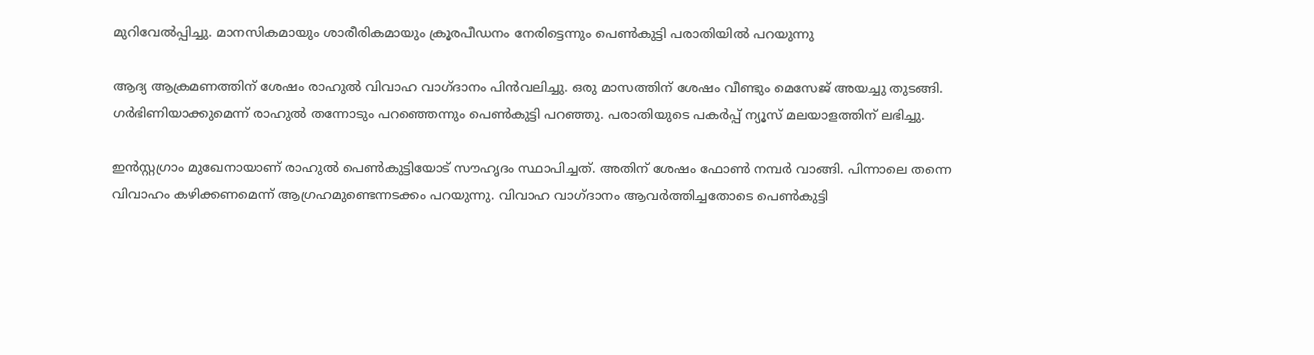മുറിവേല്‍പ്പിച്ചു. മാനസികമായും ശാരീരികമായും ക്രൂരപീഡനം നേരിട്ടെന്നും പെണ്‍കുട്ടി പരാതിയില്‍ പറയുന്നു

ആദ്യ ആക്രമണത്തിന് ശേഷം രാഹുല്‍ വിവാഹ വാഗ്ദാനം പിന്‍വലിച്ചു. ഒരു മാസത്തിന് ശേഷം വീണ്ടും മെസേജ് അയച്ചു തുടങ്ങി. ഗര്‍ഭിണിയാക്കുമെന്ന് രാഹുല്‍ തന്നോടും പറഞ്ഞെന്നും പെണ്‍കുട്ടി പറഞ്ഞു. പരാതിയുടെ പകര്‍പ്പ് ന്യൂസ് മലയാളത്തിന് ലഭിച്ചു.

ഇന്‍സ്റ്റഗ്രാം മുഖേനായാണ് രാഹുല്‍ പെണ്‍കുട്ടിയോട് സൗഹൃദം സ്ഥാപിച്ചത്. അതിന് ശേഷം ഫോണ്‍ നമ്പര്‍ വാങ്ങി. പിന്നാലെ തന്നെ വിവാഹം കഴിക്കണമെന്ന് ആഗ്രഹമുണ്ടെന്നടക്കം പറയുന്നു. വിവാഹ വാഗ്ദാനം ആവര്‍ത്തിച്ചതോടെ പെണ്‍കുട്ടി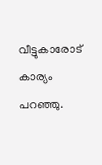വീട്ടുകാരോട് കാര്യം പറഞ്ഞു.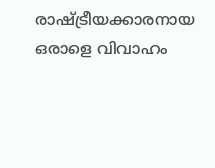രാഷ്ട്രീയക്കാരനായ ഒരാളെ വിവാഹം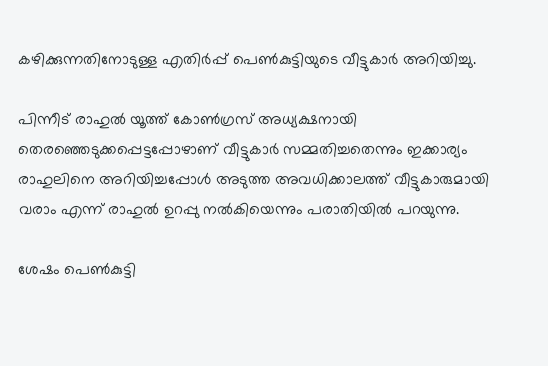കഴിക്കുന്നതിനോടുള്ള എതിര്‍പ്പ് പെണ്‍കുട്ടിയുടെ വീട്ടുകാര്‍ അറിയിച്ചു.

പിന്നീട് രാഹുല്‍ യൂത്ത് കോണ്‍ഗ്രസ് അധ്യക്ഷനായി തെരഞ്ഞെടുക്കപ്പെട്ടപ്പോഴാണ് വീട്ടുകാര്‍ സമ്മതിച്ചതെന്നും ഇക്കാര്യം രാഹുലിനെ അറിയിച്ചപ്പോള്‍ അടുത്ത അവധിക്കാലത്ത് വീട്ടുകാരുമായി വരാം എന്ന് രാഹുല്‍ ഉറപ്പു നല്‍കിയെന്നും പരാതിയില്‍ പറയുന്നു.

ശേഷം പെണ്‍കുട്ടി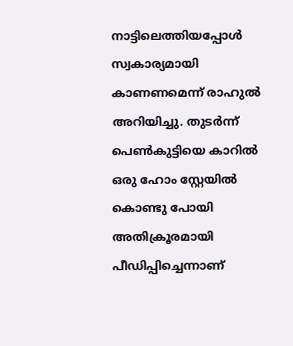നാട്ടിലെത്തിയപ്പോള്‍ സ്വകാര്യമായി കാണണമെന്ന് രാഹുല്‍ അറിയിച്ചു. തുടര്‍ന്ന് പെണ്‍കുട്ടിയെ കാറില്‍ ഒരു ഹോം സ്റ്റേയില്‍ കൊണ്ടു പോയി അതിക്രൂരമായി പീഡിപ്പിച്ചെന്നാണ്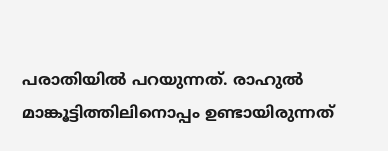പരാതിയില്‍ പറയുന്നത്. രാഹുല്‍ മാങ്കൂട്ടിത്തിലിനൊപ്പം ഉണ്ടായിരുന്നത്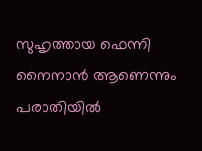സുഹൃത്തായ ഫെന്നി നൈനാന്‍ ആണെന്നും പരാതിയില്‍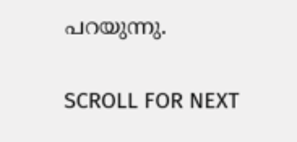പറയുന്നു.

SCROLL FOR NEXT